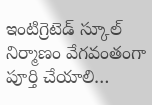ఇంటిగ్రెటెడ్ స్కూల్ నిర్మాణం వేగవంతంగా పూర్తి చేయాలి…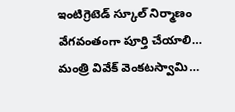ఇంటిగ్రెటెడ్ స్కూల్ నిర్మాణం వేగవంతంగా పూర్తి చేయాలి…
మంత్రి వివేక్ వెంకటస్వామి…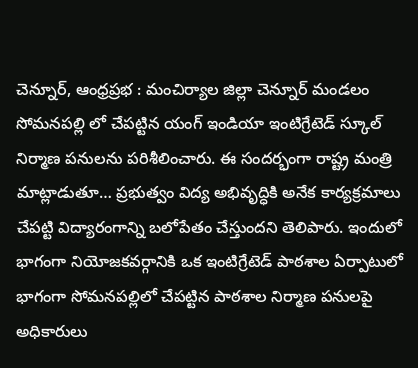చెన్నూర్, ఆంధ్రప్రభ : మంచిర్యాల జిల్లా చెన్నూర్ మండలం సోమనపల్లి లో చేపట్టిన యంగ్ ఇండియా ఇంటిగ్రేటెడ్ స్కూల్ నిర్మాణ పనులను పరిశీలించారు. ఈ సందర్భంగా రాష్ట్ర మంత్రి మాట్లాడుతూ… ప్రభుత్వం విద్య అభివృద్ధికి అనేక కార్యక్రమాలు చేపట్టి విద్యారంగాన్ని బలోపేతం చేస్తుందని తెలిపారు. ఇందులో భాగంగా నియోజకవర్గానికి ఒక ఇంటిగ్రేటెడ్ పాఠశాల ఏర్పాటులో భాగంగా సోమనపల్లిలో చేపట్టిన పాఠశాల నిర్మాణ పనులపై అధికారులు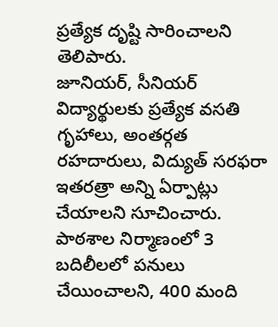ప్రత్యేక దృష్టి సారించాలని తెలిపారు.
జూనియర్, సీనియర్ విద్యార్థులకు ప్రత్యేక వసతి గృహాలు, అంతర్గత రహదారులు, విద్యుత్ సరఫరా ఇతరత్రా అన్ని ఏర్పాట్లు చేయాలని సూచించారు. పాఠశాల నిర్మాణంలో 3 బదిలీలలో పనులు చేయించాలని, 400 మంది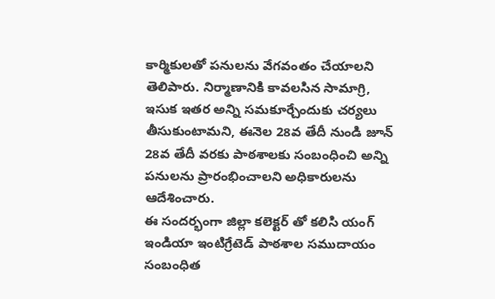కార్మికులతో పనులను వేగవంతం చేయాలని తెలిపారు. నిర్మాణానికి కావలసిన సామాగ్రి, ఇసుక ఇతర అన్ని సమకూర్చేందుకు చర్యలు తీసుకుంటామని, ఈనెల 28వ తేదీ నుండి జూన్ 28వ తేదీ వరకు పాఠశాలకు సంబంధించి అన్ని పనులను ప్రారంభించాలని అధికారులను ఆదేశించారు.
ఈ సందర్భంగా జిల్లా కలెక్టర్ తో కలిసి యంగ్ ఇండియా ఇంటిగ్రేటెడ్ పాఠశాల సముదాయం సంబంధిత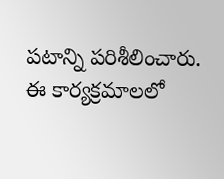పటాన్ని పరిశీలించారు. ఈ కార్యక్రమాలలో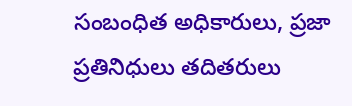సంబంధిత అధికారులు, ప్రజా ప్రతినిధులు తదితరులు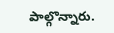పాల్గొన్నారు.